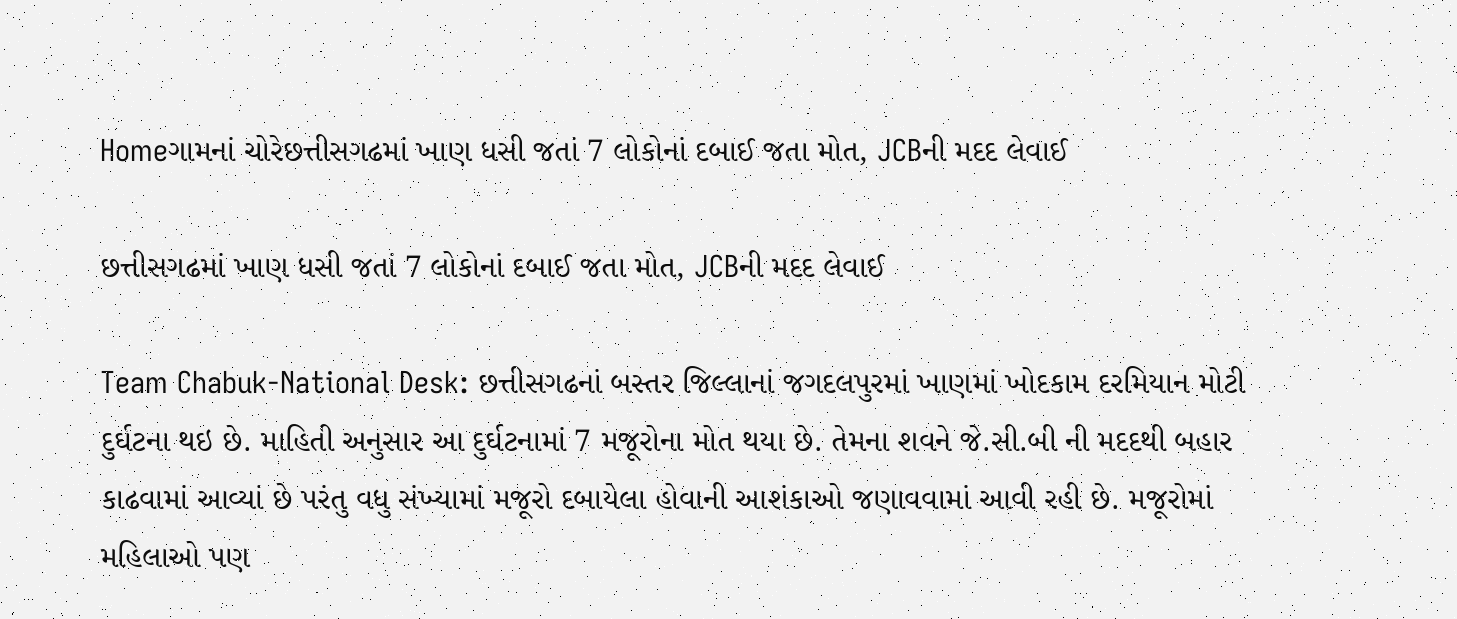Homeગામનાં ચોરેછત્તીસગઢમાં ખાણ ધસી જતાં 7 લોકોનાં દબાઈ જતા મોત, JCBની મદદ લેવાઈ

છત્તીસગઢમાં ખાણ ધસી જતાં 7 લોકોનાં દબાઈ જતા મોત, JCBની મદદ લેવાઈ

Team Chabuk-National Desk: છત્તીસગઢનાં બસ્તર જિલ્લાનાં જગદલપુરમાં ખાણમાં ખોદકામ દરમિયાન મોટી દુર્ઘટના થઇ છે. માહિતી અનુસાર આ દુર્ઘટનામાં 7 મજૂરોના મોત થયા છે. તેમના શવને જે.સી.બી ની મદદથી બહાર કાઢવામાં આવ્યાં છે પરંતુ વધુ સંખ્યામાં મજૂરો દબાયેલા હોવાની આશંકાઓ જણાવવામાં આવી રહી છે. મજૂરોમાં મહિલાઓ પણ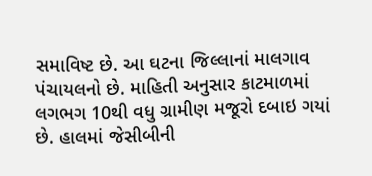સમાવિષ્ટ છે. આ ઘટના જિલ્લાનાં માલગાવ પંચાયલનો છે. માહિતી અનુસાર કાટમાળમાં લગભગ 10થી વધુ ગ્રામીણ મજૂરો દબાઇ ગયાં છે. હાલમાં જેસીબીની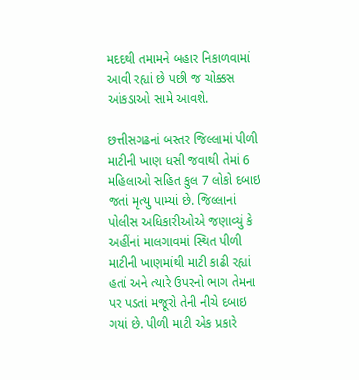મદદથી તમામને બહાર નિકાળવામાં આવી રહ્યાં છે પછી જ ચોક્કસ આંકડાઓ સામે આવશે.

છત્તીસગઢનાં બસ્તર જિલ્લામાં પીળી માટીની ખાણ ધસી જવાથી તેમાં 6 મહિલાઓ સહિત કુલ 7 લોકો દબાઇ જતાં મૃત્યુ પામ્યાં છે. જિલ્લાનાં પોલીસ અધિકારીઓએ જણાવ્યું કે અહીંનાં માલગાવમાં સ્થિત પીળી માટીની ખાણમાંથી માટી કાઢી રહ્યાં હતાં અને ત્યારે ઉપરનો ભાગ તેમના પર પડતાં મજૂરો તેની નીચે દબાઇ ગયાં છે. પીળી માટી એક પ્રકારે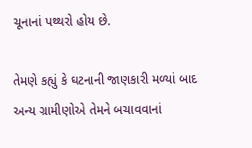ચૂનાનાં પથ્થરો હોય છે.

તેમણે કહ્યું કે ઘટનાની જાણકારી મળ્યાં બાદ અન્ય ગ્રામીણોએ તેમને બચાવવાનાં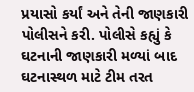પ્રયાસો કર્યાં અને તેની જાણકારી પોલીસને કરી. પોલીસે કહ્યું કે ઘટનાની જાણકારી મળ્યાં બાદ ઘટનાસ્થળ માટે ટીમ તરત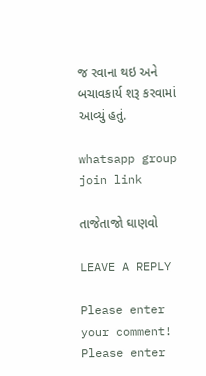જ રવાના થઇ અને બચાવકાર્ય શરૂ કરવામાં આવ્યું હતું.

whatsapp group join link

તાજેતાજો ઘાણવો

LEAVE A REPLY

Please enter your comment!
Please enter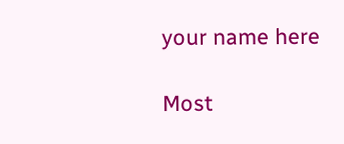your name here

Most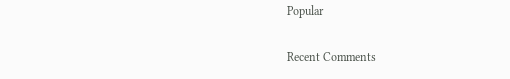Popular

Recent Comments